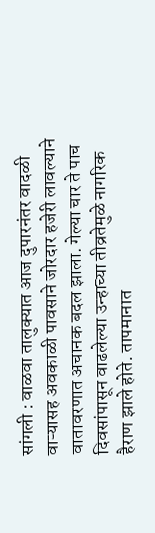सांगली : वाळवा तालुक्यात आज दुपारनंतर वादळी वाऱ्यासह अवकाळी पावसाने जोरदार हजेरी लावल्याने वातावरणात अचानक बदल झाला. गेल्या चार ते पाच दिवसांपासून वाढलेल्या उन्हाच्या तीव्रतेमुळे नागरिक हैराण झाले होते. तापमानात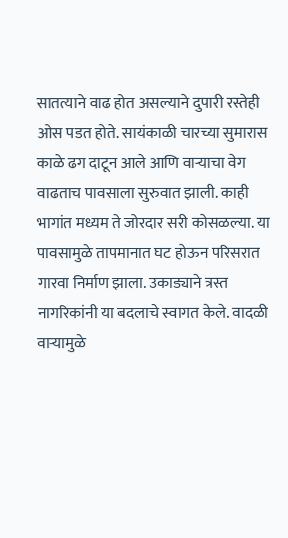सातत्याने वाढ होत असल्याने दुपारी रस्तेही ओस पडत होते. सायंकाळी चारच्या सुमारास काळे ढग दाटून आले आणि वाऱ्याचा वेग वाढताच पावसाला सुरुवात झाली. काही भागांत मध्यम ते जोरदार सरी कोसळल्या. या पावसामुळे तापमानात घट होऊन परिसरात गारवा निर्माण झाला. उकाड्याने त्रस्त नागरिकांनी या बदलाचे स्वागत केले. वादळी वाऱ्यामुळे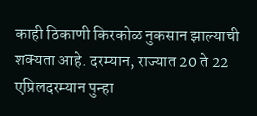काही ठिकाणी किरकोळ नुकसान झाल्याची शक्यता आहे. दरम्यान, राज्यात 20 ते 22 एप्रिलदरम्यान पुन्हा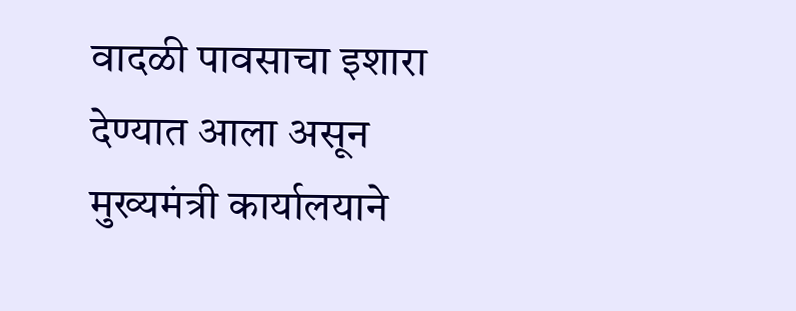वादळी पावसाचा इशारा देण्यात आला असून मुख्यमंत्री कार्यालयाने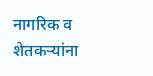नागरिक व शेतकऱ्यांना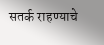सतर्क राहण्याचे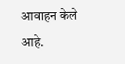आवाहन केले आहे.